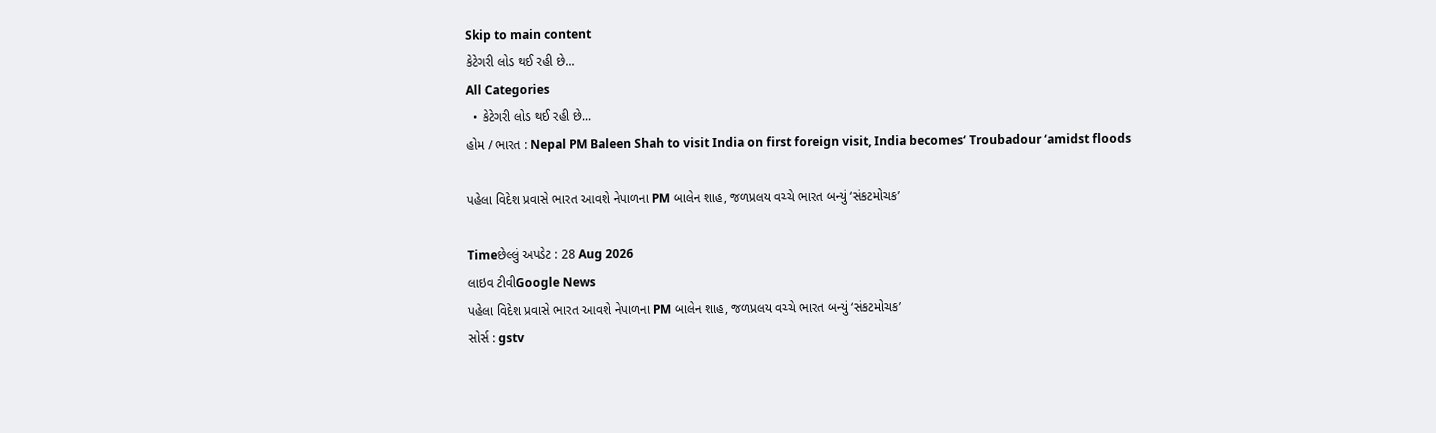Skip to main content
કેટેગરી લોડ થઈ રહી છે...
All Categories
  • કેટેગરી લોડ થઈ રહી છે...
હોમ / ભારત : Nepal PM Baleen Shah to visit India on first foreign visit, India becomes‘ Troubadour ‘amidst floods

પહેલા વિદેશ પ્રવાસે ભારત આવશે નેપાળના PM બાલેન શાહ, જળપ્રલય વચ્ચે ભારત બન્યું ‘સંકટમોચક’

Timeછેલ્લું અપડેટ : 28 Aug 2026
લાઇવ ટીવીGoogle News
પહેલા વિદેશ પ્રવાસે ભારત આવશે નેપાળના PM બાલેન શાહ, જળપ્રલય વચ્ચે ભારત બન્યું ‘સંકટમોચક’
સોર્સ : gstv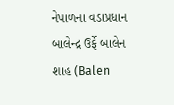નેપાળના વડાપ્રધાન બાલેન્દ્ર ઉર્ફે બાલેન શાહ (Balen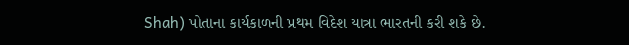Shah) પોતાના કાર્યકાળની પ્રથમ વિદેશ યાત્રા ભારતની કરી શકે છે.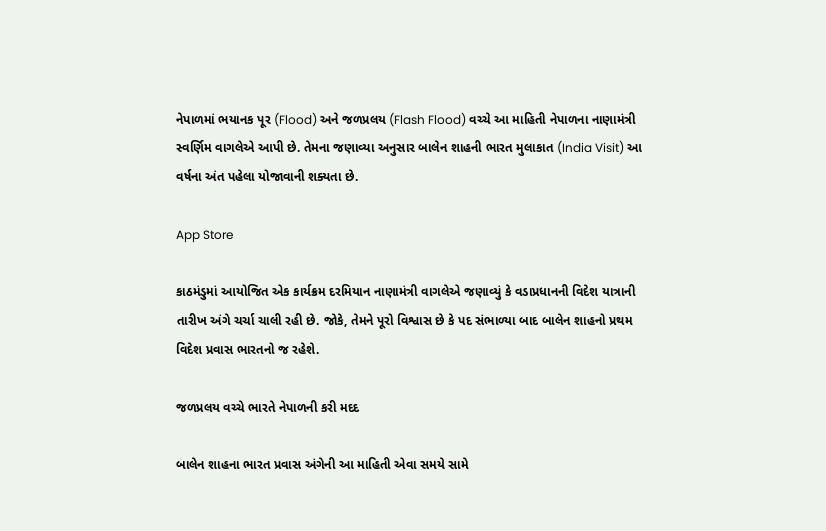નેપાળમાં ભયાનક પૂર (Flood) અને જળપ્રલય (Flash Flood) વચ્ચે આ માહિતી નેપાળના નાણામંત્રી સ્વર્ણિમ વાગલેએ આપી છે. તેમના જણાવ્યા અનુસાર બાલેન શાહની ભારત મુલાકાત (India Visit) આ વર્ષના અંત પહેલા યોજાવાની શક્યતા છે.

App Store

કાઠમંડુમાં આયોજિત એક કાર્યક્રમ દરમિયાન નાણામંત્રી વાગલેએ જણાવ્યું કે વડાપ્રધાનની વિદેશ યાત્રાની તારીખ અંગે ચર્ચા ચાલી રહી છે. જોકે, તેમને પૂરો વિશ્વાસ છે કે પદ સંભાળ્યા બાદ બાલેન શાહનો પ્રથમ વિદેશ પ્રવાસ ભારતનો જ રહેશે.

જળપ્રલય વચ્ચે ભારતે નેપાળની કરી મદદ

બાલેન શાહના ભારત પ્રવાસ અંગેની આ માહિતી એવા સમયે સામે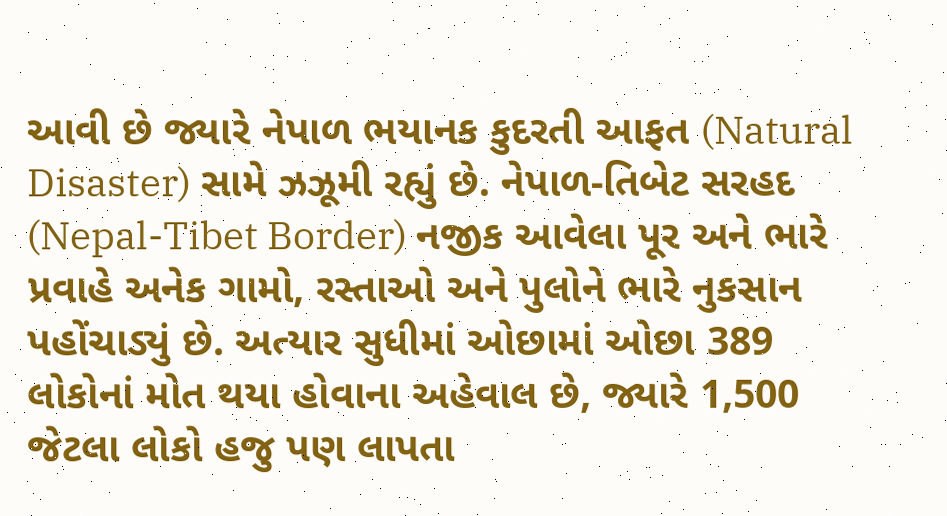આવી છે જ્યારે નેપાળ ભયાનક કુદરતી આફત (Natural Disaster) સામે ઝઝૂમી રહ્યું છે. નેપાળ-તિબેટ સરહદ (Nepal-Tibet Border) નજીક આવેલા પૂર અને ભારે પ્રવાહે અનેક ગામો, રસ્તાઓ અને પુલોને ભારે નુકસાન પહોંચાડ્યું છે. અત્યાર સુધીમાં ઓછામાં ઓછા 389 લોકોનાં મોત થયા હોવાના અહેવાલ છે, જ્યારે 1,500 જેટલા લોકો હજુ પણ લાપતા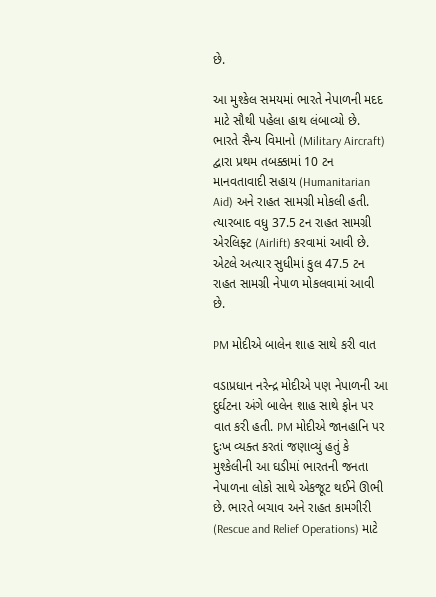છે.

આ મુશ્કેલ સમયમાં ભારતે નેપાળની મદદ માટે સૌથી પહેલા હાથ લંબાવ્યો છે. ભારતે સૈન્ય વિમાનો (Military Aircraft) દ્વારા પ્રથમ તબક્કામાં 10 ટન માનવતાવાદી સહાય (Humanitarian Aid) અને રાહત સામગ્રી મોકલી હતી. ત્યારબાદ વધુ 37.5 ટન રાહત સામગ્રી એરલિફ્ટ (Airlift) કરવામાં આવી છે. એટલે અત્યાર સુધીમાં કુલ 47.5 ટન રાહત સામગ્રી નેપાળ મોકલવામાં આવી છે.

PM મોદીએ બાલેન શાહ સાથે કરી વાત

વડાપ્રધાન નરેન્દ્ર મોદીએ પણ નેપાળની આ દુર્ઘટના અંગે બાલેન શાહ સાથે ફોન પર વાત કરી હતી. PM મોદીએ જાનહાનિ પર દુઃખ વ્યક્ત કરતાં જણાવ્યું હતું કે મુશ્કેલીની આ ઘડીમાં ભારતની જનતા નેપાળના લોકો સાથે એકજૂટ થઈને ઊભી છે. ભારતે બચાવ અને રાહત કામગીરી (Rescue and Relief Operations) માટે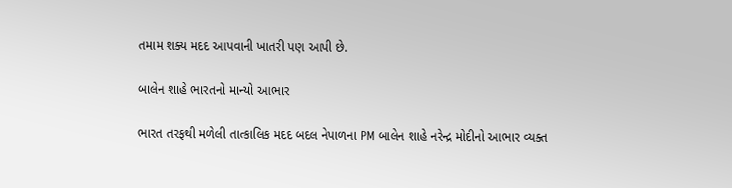તમામ શક્ય મદદ આપવાની ખાતરી પણ આપી છે.

બાલેન શાહે ભારતનો માન્યો આભાર

ભારત તરફથી મળેલી તાત્કાલિક મદદ બદલ નેપાળના PM બાલેન શાહે નરેન્દ્ર મોદીનો આભાર વ્યક્ત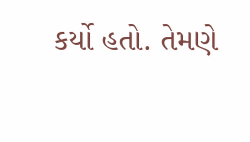કર્યો હતો. તેમણે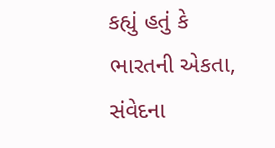કહ્યું હતું કે ભારતની એકતા, સંવેદના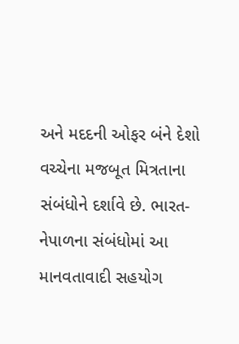અને મદદની ઓફર બંને દેશો વચ્ચેના મજબૂત મિત્રતાના સંબંધોને દર્શાવે છે. ભારત-નેપાળના સંબંધોમાં આ માનવતાવાદી સહયોગ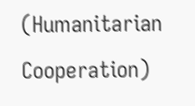(Humanitarian Cooperation)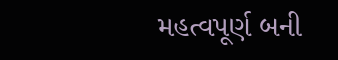મહત્વપૂર્ણ બની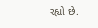રહ્યો છે.